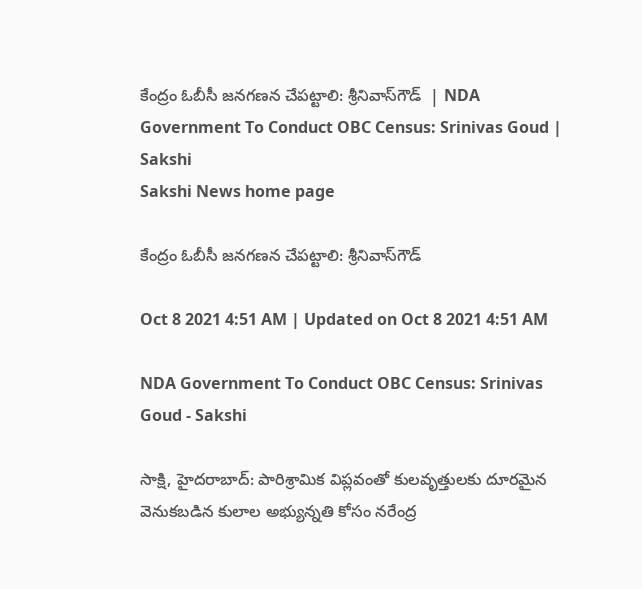కేంద్రం ఓబీసీ జనగణన చేపట్టాలి: శ్రీనివాస్‌గౌడ్‌  | NDA Government To Conduct OBC Census: Srinivas Goud | Sakshi
Sakshi News home page

కేంద్రం ఓబీసీ జనగణన చేపట్టాలి: శ్రీనివాస్‌గౌడ్‌

Oct 8 2021 4:51 AM | Updated on Oct 8 2021 4:51 AM

NDA Government To Conduct OBC Census: Srinivas Goud - Sakshi

సాక్షి, హైదరాబాద్‌: పారిశ్రామిక విప్లవంతో కులవృత్తులకు దూరమైన వెనుకబడిన కులాల అభ్యున్నతి కోసం నరేంద్ర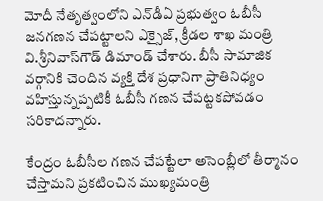మోదీ నేతృత్వంలోని ఎన్‌డీఏ ప్రభుత్వం ఓబీసీ జనగణన చేపట్టాలని ఎక్సైజ్, క్రీడల శాఖ మంత్రి వి.శ్రీనివాస్‌గౌడ్‌ డిమాండ్‌ చేశారు. బీసీ సామాజిక వర్గానికి చెందిన వ్యక్తి దేశ ప్రధానిగా ప్రాతినిధ్యం వహిస్తున్నప్పటికీ ఓబీసీ గణన చేపట్టకపోవడం సరికాదన్నారు.

కేంద్రం ఓబీసీల గణన చేపట్టేలా అసెంబ్లీలో తీర్మానం చేస్తామని ప్రకటించిన ముఖ్యమంత్రి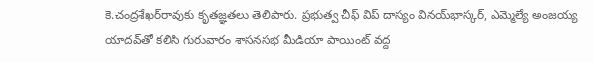కె.చంద్రశేఖర్‌రావుకు కృతజ్ఞతలు తెలిపారు. ప్రభుత్వ చీఫ్‌ విప్‌ దాస్యం వినయ్‌భాస్కర్, ఎమ్మెల్యే అంజయ్య యాదవ్‌తో కలిసి గురువారం శాసనసభ మీడియా పాయింట్‌ వద్ద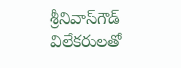శ్రీనివాస్‌గౌడ్‌ విలేకరులతో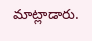మాట్లాడారు.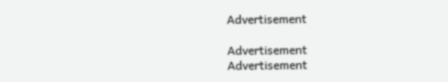Advertisement

Advertisement
Advertisement